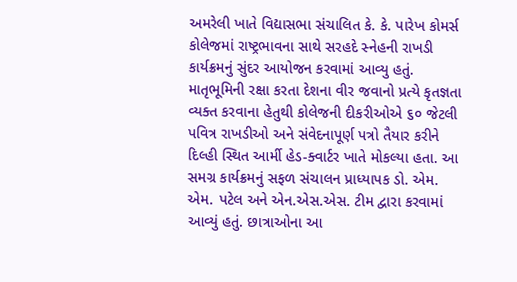અમરેલી ખાતે વિદ્યાસભા સંચાલિત કે. કે. પારેખ કોમર્સ કોલેજમાં રાષ્ટ્રભાવના સાથે સરહદે સ્નેહની રાખડી કાર્યક્રમનું સુંદર આયોજન કરવામાં આવ્યુ હતું. માતૃભૂમિની રક્ષા કરતા દેશના વીર જવાનો પ્રત્યે કૃતજ્ઞતા વ્યક્ત કરવાના હેતુથી કોલેજની દીકરીઓએ ૬૦ જેટલી પવિત્ર રાખડીઓ અને સંવેદનાપૂર્ણ પત્રો તૈયાર કરીને દિલ્હી સ્થિત આર્મી હેડ-ક્વાર્ટર ખાતે મોકલ્યા હતા. આ સમગ્ર કાર્યક્રમનું સફળ સંચાલન પ્રાધ્યાપક ડો. એમ. એમ. પટેલ અને એન.એસ.એસ. ટીમ દ્વારા કરવામાં આવ્યું હતું. છાત્રાઓના આ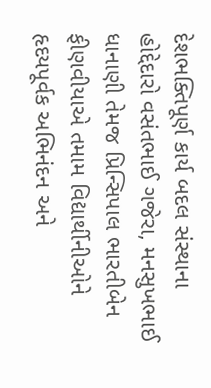દેશભક્તિપૂર્ણ કાર્ય બદલ સંસ્થાના હોદ્દેદારો વસંતભાઈ ગજેરા, મનસુખભાઈ ધાનાણી તેમજ પ્રિન્સિપાલ ભારતીબેન ફીણવીયાએ તમામ વિદ્યાર્થીનીઓને હૃદયપૂર્વક અભિનંદન અને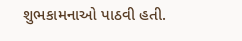શુભકામનાઓ પાઠવી હતી.